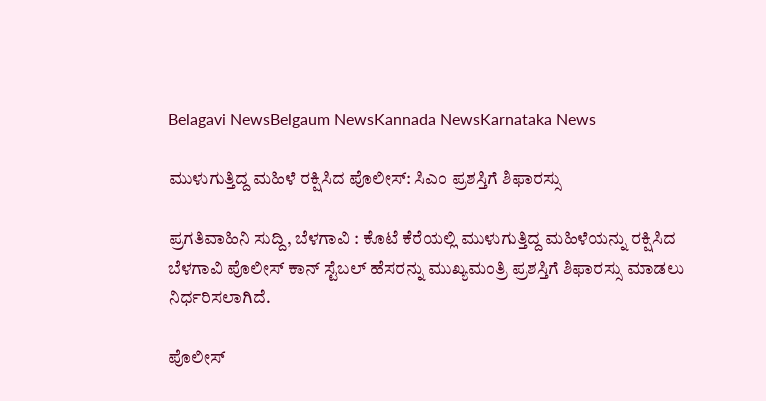Belagavi NewsBelgaum NewsKannada NewsKarnataka News

ಮುಳುಗುತ್ತಿದ್ದ ಮಹಿಳೆ ರಕ್ಷಿಸಿದ ಪೊಲೀಸ್: ಸಿಎಂ ಪ್ರಶಸ್ತಿಗೆ ಶಿಫಾರಸ್ಸು

ಪ್ರಗತಿವಾಹಿನಿ ಸುದ್ದಿ, ಬೆಳಗಾವಿ : ಕೊಟೆ ಕೆರೆಯಲ್ಲಿ ಮುಳುಗುತ್ತಿದ್ದ ಮಹಿಳೆಯನ್ನು ರಕ್ಷಿಸಿದ ಬೆಳಗಾವಿ ಪೊಲೀಸ್ ಕಾನ್ ಸ್ಟೆಬಲ್ ಹೆಸರನ್ನು ಮುಖ್ಯಮಂತ್ರಿ ಪ್ರಶಸ್ತಿಗೆ ಶಿಫಾರಸ್ಸು ಮಾಡಲು ನಿರ್ಧರಿಸಲಾಗಿದೆ.

ಪೊಲೀಸ್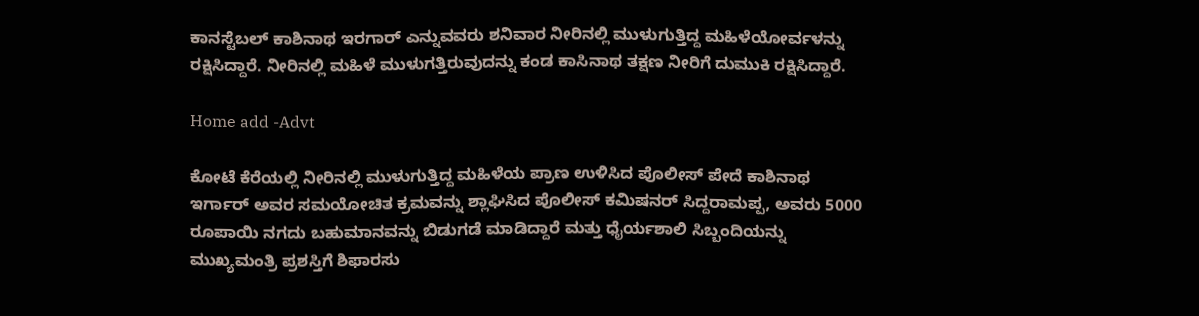ಕಾನಸ್ಟೆಬಲ್ ಕಾಶಿನಾಥ ಇರಗಾರ್ ಎನ್ನುವವರು ಶನಿವಾರ ನೀರಿನಲ್ಲಿ ಮುಳುಗುತ್ತಿದ್ದ ಮಹಿಳೆಯೋರ್ವಳನ್ನು ರಕ್ಷಿಸಿದ್ದಾರೆ. ನೀರಿನಲ್ಲಿ ಮಹಿಳೆ ಮುಳುಗತ್ತಿರುವುದನ್ನು ಕಂಡ ಕಾಸಿನಾಥ ತಕ್ಷಣ ನೀರಿಗೆ ದುಮುಕಿ ರಕ್ಷಿಸಿದ್ದಾರೆ.

Home add -Advt

ಕೋಟೆ ಕೆರೆಯಲ್ಲಿ ನೀರಿನಲ್ಲಿ ಮುಳುಗುತ್ತಿದ್ದ ಮಹಿಳೆಯ ಪ್ರಾಣ ಉಳಿಸಿದ ಪೊಲೀಸ್ ಪೇದೆ ಕಾಶಿನಾಥ ಇರ್ಗಾರ್ ಅವರ ಸಮಯೋಚಿತ ಕ್ರಮವನ್ನು ಶ್ಲಾಘಿಸಿದ ಪೊಲೀಸ್ ಕಮಿಷನರ್ ಸಿದ್ದರಾಮಪ್ಪ, ಅವರು 5000 ರೂಪಾಯಿ ನಗದು ಬಹುಮಾನವನ್ನು ಬಿಡುಗಡೆ ಮಾಡಿದ್ದಾರೆ ಮತ್ತು ಧೈರ್ಯಶಾಲಿ ಸಿಬ್ಬಂದಿಯನ್ನು ಮುಖ್ಯಮಂತ್ರಿ ಪ್ರಶಸ್ತಿಗೆ ಶಿಫಾರಸು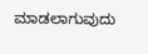ಮಾಡಲಾಗುವುದು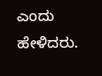ಎಂದು ಹೇಳಿದರು.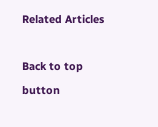Related Articles

Back to top button